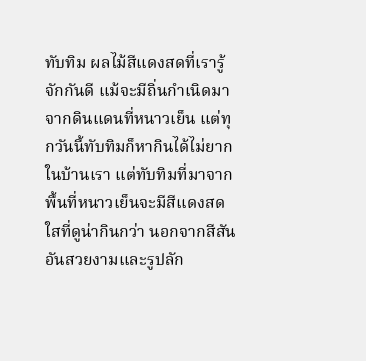ทับทิม ผลไม้สีแดงสดที่เรารู้จักกันดี แม้จะมีถิ่นกำเนิดมาจากดินแดนที่หนาวเย็น แต่ทุกวันนี้ทับทิมก็หากินได้ไม่ยากในบ้านเรา แต่ทับทิมที่มาจากพื้นที่หนาวเย็นจะมีสีแดงสดใสที่ดูน่ากินกว่า นอกจากสีสันอันสวยงามและรูปลัก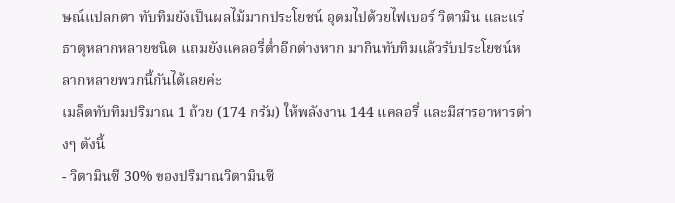ษณ์แปลกตา ทับทิมยังเป็นผลไม้มากประโยชน์ อุดมไปด้วยไฟเบอร์ วิตามิน และแร่ธาตุหลากหลายชนิด แถมยังแคลอรี่ต่ำอีกต่างหาก มากินทับทิมแล้วรับประโยชน์หลากหลายพวกนี้กันได้เลยค่ะ
เมล็ดทับทิมปริมาณ 1 ถ้วย (174 กรัม) ให้พลังงาน 144 แคลอรี่ และมีสารอาหารต่างๆ ดังนี้
- วิตามินซี 30% ของปริมาณวิตามินซี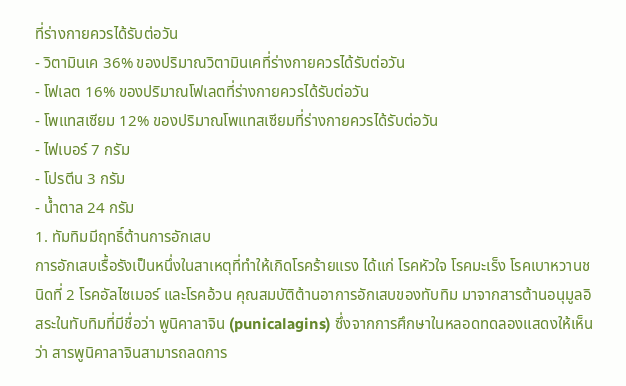ที่ร่างกายควรได้รับต่อวัน
- วิตามินเค 36% ของปริมาณวิตามินเคที่ร่างกายควรได้รับต่อวัน
- โฟเลต 16% ของปริมาณโฟเลตที่ร่างกายควรได้รับต่อวัน
- โพแทสเซียม 12% ของปริมาณโพแทสเซียมที่ร่างกายควรได้รับต่อวัน
- ไฟเบอร์ 7 กรัม
- โปรตีน 3 กรัม
- น้ำตาล 24 กรัม
1. ทัมทิมมีฤทธิ์ต้านการอักเสบ
การอักเสบเรื้อรังเป็นหนึ่งในสาเหตุที่ทำให้เกิดโรคร้ายแรง ได้แก่ โรคหัวใจ โรคมะเร็ง โรคเบาหวานชนิดที่ 2 โรคอัลไซเมอร์ และโรคอ้วน คุณสมบัติต้านอาการอักเสบของทับทิม มาจากสารต้านอนุมูลอิสระในทับทิมที่มีชื่อว่า พูนิคาลาจิน (punicalagins) ซึ่งจากการศึกษาในหลอดทดลองแสดงให้เห็นว่า สารพูนิคาลาจินสามารถลดการ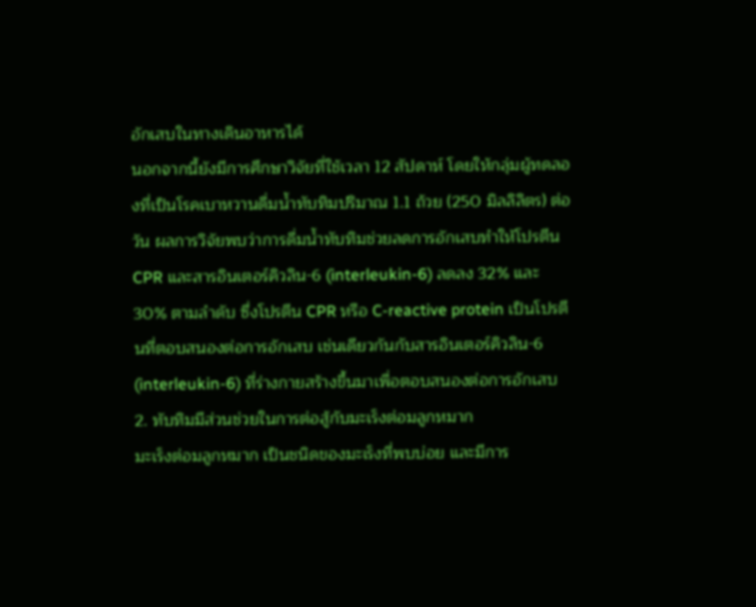อักเสบในทางเดินอาหารได้
นอกจากนี้ยังมีการศึกษาวิจัยที่ใช้เวลา 12 สัปดาห์ โดยให้กลุ่มผู้ทดลองที่เป็นโรคเบาหวานดื่มน้ำทับทิมปริมาณ 1.1 ถ้วย (250 มิลลิลิตร) ต่อวัน ผลการวิจัยพบว่าการดื่มน้ำทับทิมช่วยลดการอักเสบทำให้โปรตีน CPR และสารอินเตอร์คิวลิน-6 (interleukin-6) ลดลง 32% และ 30% ตามลำดับ ซึ่งโปรตีน CPR หรือ C-reactive protein เป็นโปรตีนที่ตอบสนองต่อการอักเสบ เช่นเดียวกันกับสารอินเตอร์คิวลิน-6 (interleukin-6) ที่ร่างกายสร้างขึ้นมาเพื่อตอบสนองต่อการอักเสบ
2. ทับทิมมีส่วนช่วยในการต่อสู้กับมะเร็งต่อมลูกหมาก
มะเร็งต่อมลูกหมาก เป็นชนิดของมะเร็งที่พบบ่อย และมีการ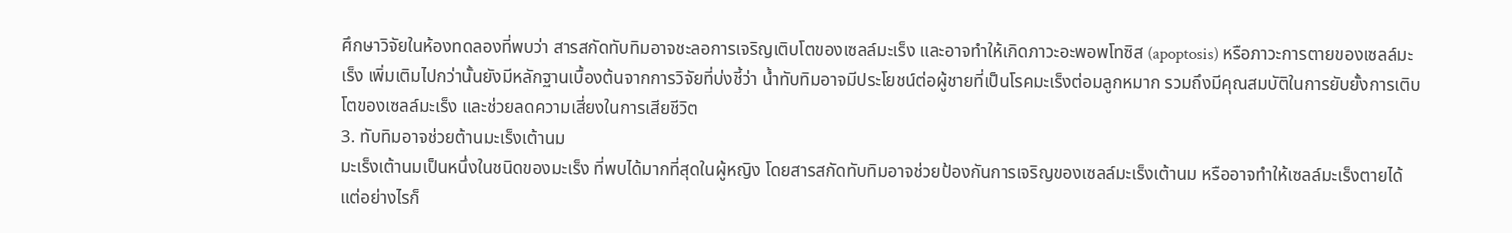ศึกษาวิจัยในห้องทดลองที่พบว่า สารสกัดทับทิมอาจชะลอการเจริญเติบโตของเซลล์มะเร็ง และอาจทำให้เกิดภาวะอะพอพโทซิส (apoptosis) หรือภาวะการตายของเซลล์มะเร็ง เพิ่มเติมไปกว่านั้นยังมีหลักฐานเบื้องต้นจากการวิจัยที่บ่งชี้ว่า น้ำทับทิมอาจมีประโยชน์ต่อผู้ชายที่เป็นโรคมะเร็งต่อมลูกหมาก รวมถึงมีคุณสมบัติในการยับยั้งการเติบโตของเซลล์มะเร็ง และช่วยลดความเสี่ยงในการเสียชีวิต
3. ทับทิมอาจช่วยต้านมะเร็งเต้านม
มะเร็งเต้านมเป็นหนึ่งในชนิดของมะเร็ง ที่พบได้มากที่สุดในผู้หญิง โดยสารสกัดทับทิมอาจช่วยป้องกันการเจริญของเซลล์มะเร็งเต้านม หรืออาจทำให้เซลล์มะเร็งตายได้ แต่อย่างไรก็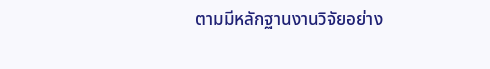ตามมีหลักฐานงานวิจัยอย่าง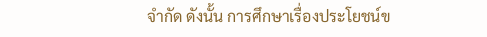จำกัด ดังนั้น การศึกษาเรื่องประโยชน์ข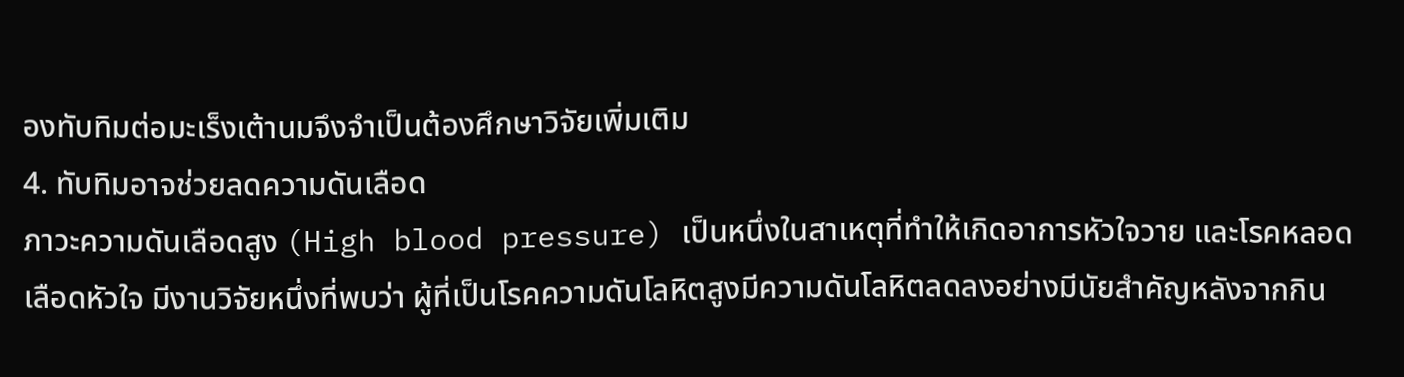องทับทิมต่อมะเร็งเต้านมจึงจำเป็นต้องศึกษาวิจัยเพิ่มเติม
4. ทับทิมอาจช่วยลดความดันเลือด
ภาวะความดันเลือดสูง (High blood pressure) เป็นหนึ่งในสาเหตุที่ทำให้เกิดอาการหัวใจวาย และโรคหลอดเลือดหัวใจ มีงานวิจัยหนึ่งที่พบว่า ผู้ที่เป็นโรคความดันโลหิตสูงมีความดันโลหิตลดลงอย่างมีนัยสำคัญหลังจากกิน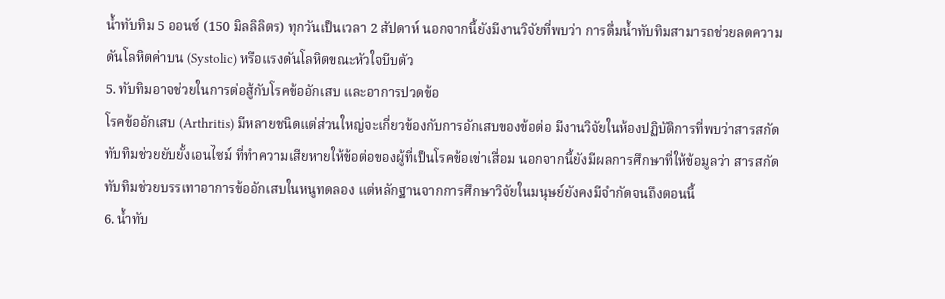น้ำทับทิม 5 ออนซ์ (150 มิลลิลิตร) ทุกวันเป็นเวลา 2 สัปดาห์ นอกจากนี้ยังมีงานวิจัยที่พบว่า การดื่มน้ำทับทิมสามารถช่วยลดความดันโลหิตค่าบน (Systolic) หรือแรงดันโลหิตขณะหัวใจบีบตัว
5. ทับทิมอาจช่วยในการต่อสู้กับโรคข้ออักเสบ และอาการปวดข้อ
โรคข้ออักเสบ (Arthritis) มีหลายชนิดแต่ส่วนใหญ่จะเกี่ยวข้องกับการอักเสบของข้อต่อ มีงานวิจัยในห้องปฏิบัติการที่พบว่าสารสกัดทับทิมช่วยยับยั้งเอนไซม์ ที่ทำความเสียหายให้ข้อต่อของผู้ที่เป็นโรคข้อเข่าเสื่อม นอกจากนี้ยังมีผลการศึกษาที่ให้ข้อมูลว่า สารสกัดทับทิมช่วยบรรเทาอาการข้ออักเสบในหนูทดลอง แต่หลักฐานจากการศึกษาวิจัยในมนุษย์ยังคงมีจำกัดจนถึงตอนนี้
6. น้ำทับ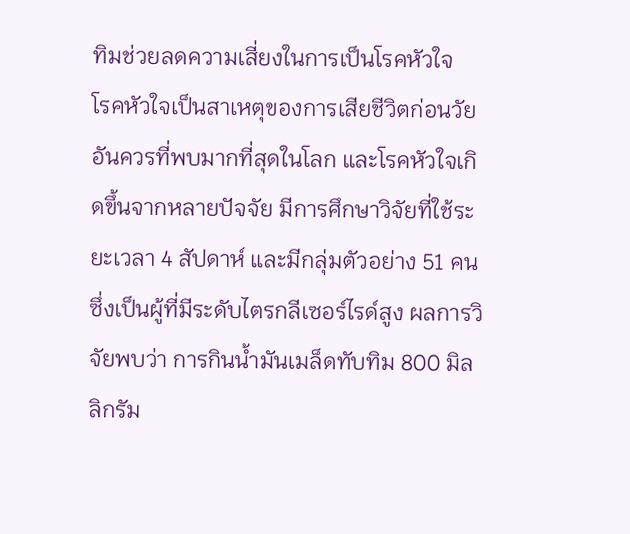ทิมช่วยลดความเสี่ยงในการเป็นโรคหัวใจ
โรคหัวใจเป็นสาเหตุของการเสียชีวิตก่อนวัยอันควรที่พบมากที่สุดในโลก และโรคหัวใจเกิดขึ้นจากหลายปัจจัย มีการศึกษาวิจัยที่ใช้ระยะเวลา 4 สัปดาห์ และมีกลุ่มตัวอย่าง 51 คน ซึ่งเป็นผู้ที่มีระดับไตรกลีเซอร์ไรด์สูง ผลการวิจัยพบว่า การกินน้ำมันเมล็ดทับทิม 800 มิลลิกรัม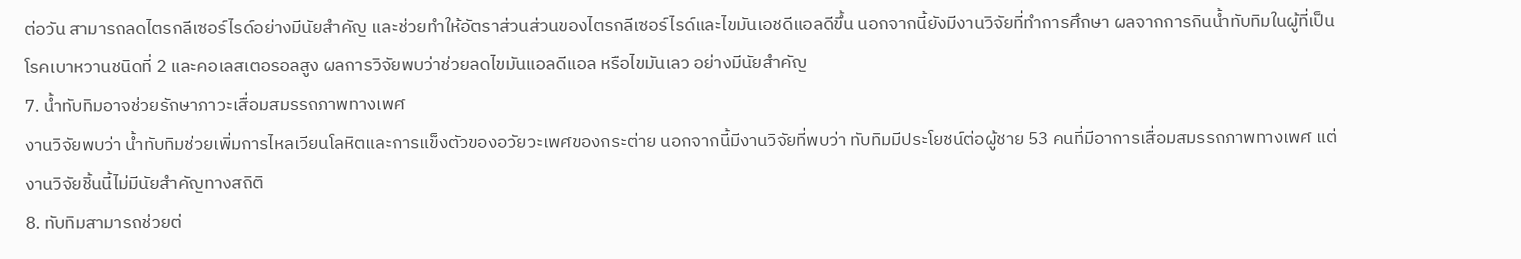ต่อวัน สามารถลดไตรกลีเซอร์ไรด์อย่างมีนัยสำคัญ และช่วยทำให้อัตราส่วนส่วนของไตรกลีเซอร์ไรด์และไขมันเอชดีแอลดีขึ้น นอกจากนี้ยังมีงานวิจัยที่ทำการศึกษา ผลจากการกินน้ำทับทิมในผู้ที่เป็นโรคเบาหวานชนิดที่ 2 และคอเลสเตอรอลสูง ผลการวิจัยพบว่าช่วยลดไขมันแอลดีแอล หรือไขมันเลว อย่างมีนัยสำคัญ
7. น้ำทับทิมอาจช่วยรักษาภาวะเสื่อมสมรรถภาพทางเพศ
งานวิจัยพบว่า น้ำทับทิมช่วยเพิ่มการไหลเวียนโลหิตและการแข็งตัวของอวัยวะเพศของกระต่าย นอกจากนี้มีงานวิจัยที่พบว่า ทับทิมมีประโยชน์ต่อผู้ชาย 53 คนที่มีอาการเสื่อมสมรรถภาพทางเพศ แต่งานวิจัยชิ้นนี้ไม่มีนัยสำคัญทางสถิติ
8. ทับทิมสามารถช่วยต่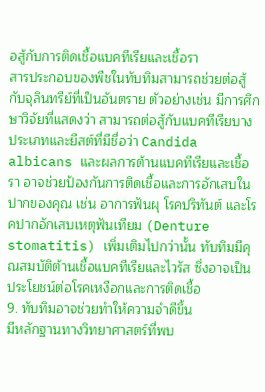อสู้กับการติดเชื้อแบคทีเรียและเชื้อรา
สารประกอบของพืชในทับทิมสามารถช่วยต่อสู้กับจุลินทรีย์ที่เป็นอันตราย ตัวอย่างเช่น มีการศึกษาวิจัยที่แสดงว่า สามารถต่อสู้กับแบคทีเรียบางประเภทและยีสต์ที่มีชื่อว่า Candida albicans และผลการต้านแบคทีเรียและเชื้อรา อาจช่วยป้องกันการติดเชื้อและการอักเสบในปากของคุณ เช่น อาการฟันผุ โรคปริทันต์ และโรคปากอักเสบเหตุฟันเทียม (Denture stomatitis) เพิ่มเติมไปกว่านั้น ทับทิมมีคุณสมบัติต้านเชื้อแบคทีเรียและไวรัส ซึ่งอาจเป็นประโยชน์ต่อโรคเหงือกและการติดเชื้อ
9. ทับทิมอาจช่วยทำให้ความจำดีขึ้น
มีหลักฐานทางวิทยาศาสตร์ที่พบ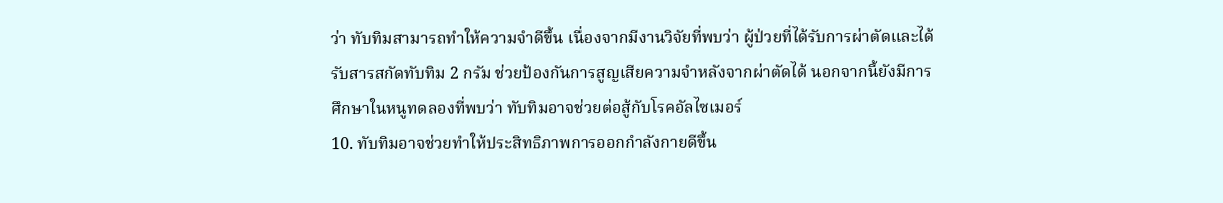ว่า ทับทิมสามารถทำให้ความจำดีขึ้น เนื่องจากมีงานวิจัยที่พบว่า ผู้ป่วยที่ได้รับการผ่าตัดและได้รับสารสกัดทับทิม 2 กรัม ช่วยป้องกันการสูญเสียความจำหลังจากผ่าตัดได้ นอกจากนี้ยังมีการศึกษาในหนูทดลองที่พบว่า ทับทิมอาจช่วยต่อสู้กับโรคอัลไซเมอร์
10. ทับทิมอาจช่วยทำให้ประสิทธิภาพการออกกำลังกายดีขึ้น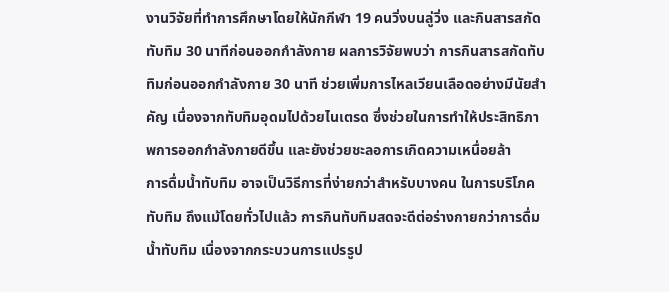งานวิจัยที่ทำการศึกษาโดยให้นักกีฬา 19 คนวิ่งบนลู่วิ่ง และกินสารสกัดทับทิม 30 นาทีก่อนออกกำลังกาย ผลการวิจัยพบว่า การกินสารสกัดทับทิมก่อนออกกำลังกาย 30 นาที ช่วยเพิ่มการไหลเวียนเลือดอย่างมีนัยสำคัญ เนื่องจากทับทิมอุดมไปด้วยไนเตรด ซึ่งช่วยในการทำให้ประสิทธิภาพการออกกำลังกายดีขึ้น และยังช่วยชะลอการเกิดความเหนื่อยล้า
การดื่มน้ำทับทิม อาจเป็นวิธีการที่ง่ายกว่าสำหรับบางคน ในการบริโภคทับทิม ถึงแม้โดยทั่วไปแล้ว การกินทับทิมสดจะดีต่อร่างกายกว่าการดื่มน้ำทับทิม เนื่องจากกระบวนการแปรรูป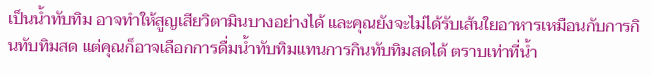เป็นน้ำทับทิม อาจทำให้สูญเสียวิตามินบางอย่างได้ และคุณยังจะไม่ได้รับเส้นใยอาหารเหมือนกับการกินทับทิมสด แต่คุณก็อาจเลือกการดื่มน้ำทับทิมแทนการกินทับทิมสดได้ ตราบเท่าที่น้ำ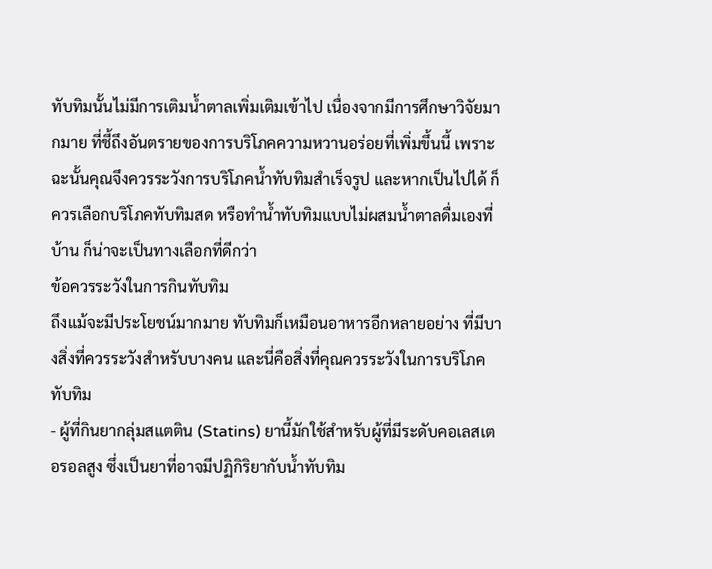ทับทิมนั้นไม่มีการเติมน้ำตาลเพิ่มเติมเข้าไป เนื่องจากมีการศึกษาวิจัยมากมาย ที่ชี้ถึงอันตรายของการบริโภคความหวานอร่อยที่เพิ่มขึ้นนี้ เพราะฉะนั้นคุณจึงควรระวังการบริโภคน้ำทับทิมสำเร็จรูป และหากเป็นไปได้ ก็ควรเลือกบริโภคทับทิมสด หรือทำน้ำทับทิมแบบไม่ผสมน้ำตาลดื่มเองที่บ้าน ก็น่าจะเป็นทางเลือกที่ดีกว่า
ข้อควรระวังในการกินทับทิม
ถึงแม้จะมีประโยชน์มากมาย ทับทิมก็เหมือนอาหารอีกหลายอย่าง ที่มีบางสิ่งที่ควรระวังสำหรับบางคน และนี่คือสิ่งที่คุณควรระวังในการบริโภคทับทิม
- ผู้ที่กินยากลุ่มสแตติน (Statins) ยานี้มักใช้สำหรับผู้ที่มีระดับคอเลสเตอรอลสูง ซึ่งเป็นยาที่อาจมีปฏิกิริยากับน้ำทับทิม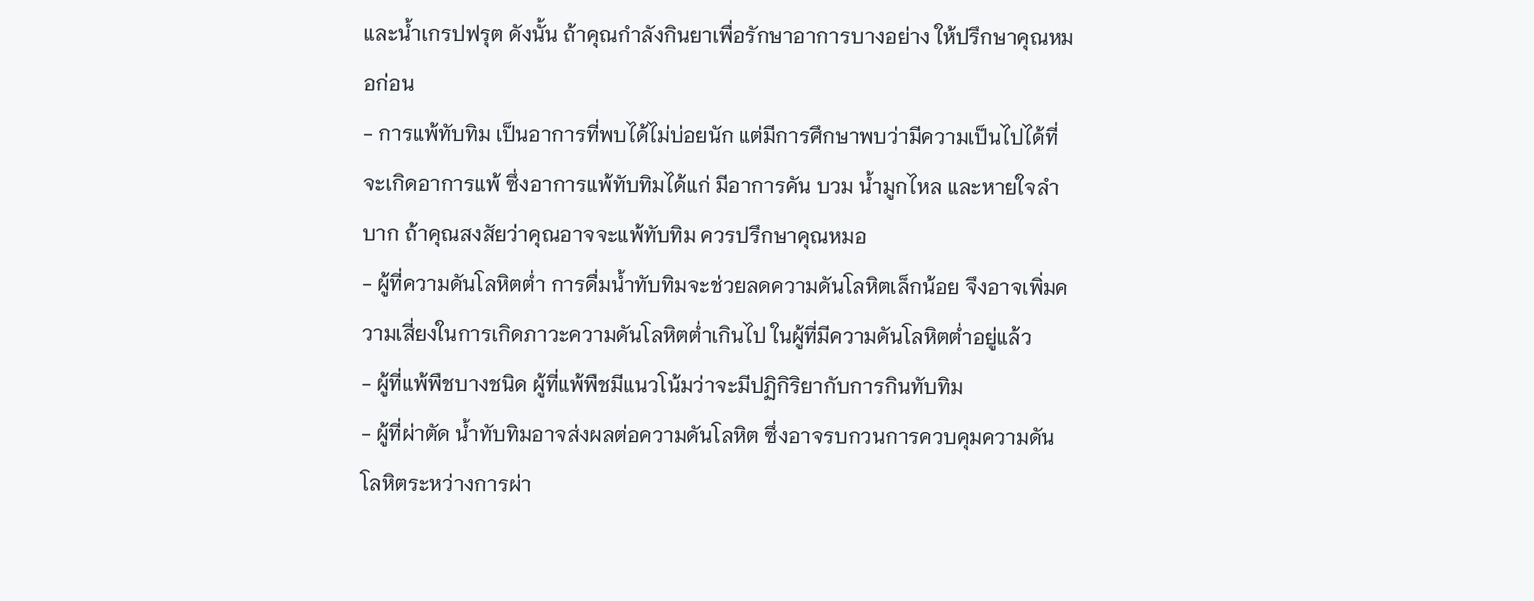และน้ำเกรปฟรุต ดังนั้น ถ้าคุณกำลังกินยาเพื่อรักษาอาการบางอย่าง ให้ปรึกษาคุณหมอก่อน
- การแพ้ทับทิม เป็นอาการที่พบได้ไม่บ่อยนัก แต่มีการศึกษาพบว่ามีความเป็นไปได้ที่จะเกิดอาการแพ้ ซึ่งอาการแพ้ทับทิมได้แก่ มีอาการคัน บวม น้ำมูกไหล และหายใจลำบาก ถ้าคุณสงสัยว่าคุณอาจจะแพ้ทับทิม ควรปรึกษาคุณหมอ
- ผู้ที่ความดันโลหิตต่ำ การดื่มน้ำทับทิมจะช่วยลดความดันโลหิตเล็กน้อย จึงอาจเพิ่มความเสี่ยงในการเกิดภาวะความดันโลหิตต่ำเกินไป ในผู้ที่มีความดันโลหิตต่ำอยู่แล้ว
- ผู้ที่แพ้พืชบางชนิด ผู้ที่แพ้พืชมีแนวโน้มว่าจะมีปฏิกิริยากับการกินทับทิม
- ผู้ที่ผ่าตัด น้ำทับทิมอาจส่งผลต่อความดันโลหิต ซึ่งอาจรบกวนการควบคุมความดันโลหิตระหว่างการผ่า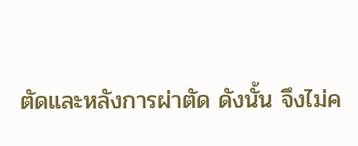ตัดและหลังการผ่าตัด ดังนั้น จึงไม่ค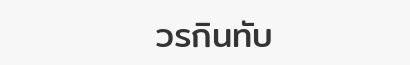วรกินทับ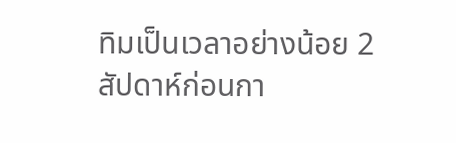ทิมเป็นเวลาอย่างน้อย 2 สัปดาห์ก่อนกา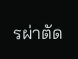รผ่าตัด